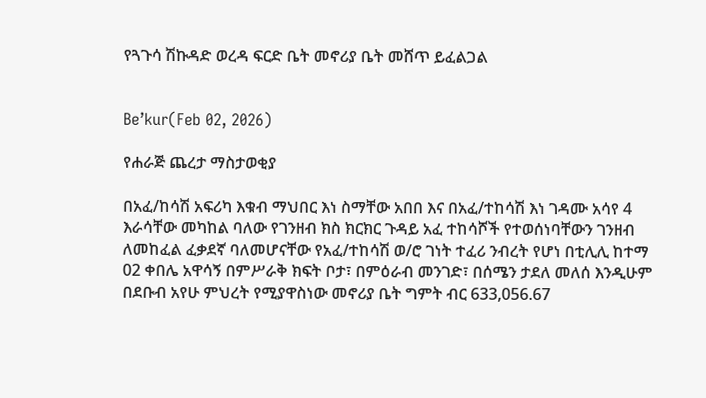የጓጉሳ ሽኩዳድ ወረዳ ፍርድ ቤት መኖሪያ ቤት መሸጥ ይፈልጋል


Be’kur(Feb 02, 2026)

የሐራጅ ጨረታ ማስታወቂያ

በአፈ/ከሳሽ አፍሪካ እቁብ ማህበር እነ ስማቸው አበበ እና በአፈ/ተከሳሽ እነ ገዳሙ አሳየ 4 እራሳቸው መካከል ባለው የገንዘብ ክስ ክርክር ጉዳይ አፈ ተከሳሾች የተወሰነባቸውን ገንዘብ ለመከፈል ፈቃደኛ ባለመሆናቸው የአፈ/ተከሳሽ ወ/ሮ ገነት ተፈሪ ንብረት የሆነ በቲሊሊ ከተማ 02 ቀበሌ አዋሳኝ በምሥራቅ ክፍት ቦታ፣ በምዕራብ መንገድ፣ በሰሜን ታደለ መለሰ እንዲሁም በደቡብ አየሁ ምህረት የሚያዋስነው መኖሪያ ቤት ግምት ብር 633,056.67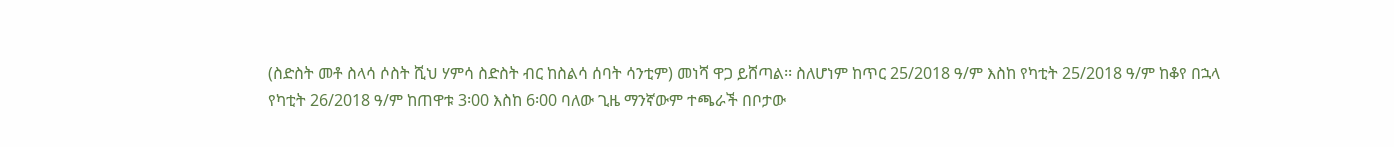(ስድስት መቶ ስላሳ ሶስት ሺህ ሃምሳ ስድስት ብር ከስልሳ ሰባት ሳንቲም) መነሻ ዋጋ ይሸጣል፡፡ ስለሆነም ከጥር 25/2018 ዓ/ም እስከ የካቲት 25/2018 ዓ/ም ከቆየ በኋላ የካቲት 26/2018 ዓ/ም ከጠዋቱ 3፡00 እስከ 6፡00 ባለው ጊዜ ማንኛውም ተጫራች በቦታው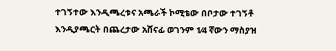ተገኝተው እንዲጫረቱና አጫራች ኮሚቴው በቦታው ተገኝቶ እንዲያጫርት በጨረታው አሸናፊ ወገንም 1⁄4 ኛውን ማስያዝ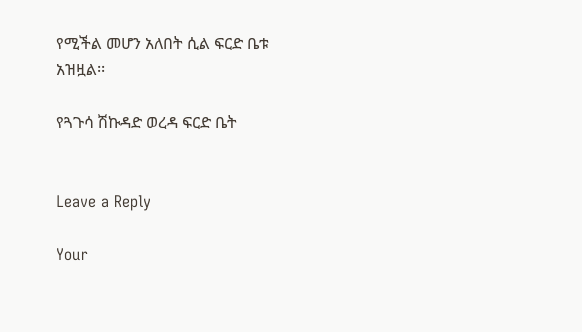የሚችል መሆን አለበት ሲል ፍርድ ቤቱ አዝዟል፡፡

የጓጉሳ ሽኩዳድ ወረዳ ፍርድ ቤት


Leave a Reply

Your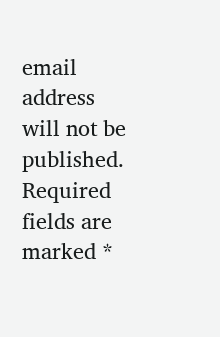email address will not be published. Required fields are marked *